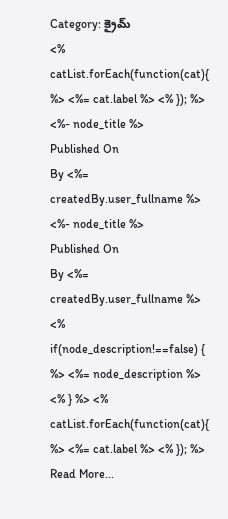Category: క్రైమ్
<% catList.forEach(function(cat){ %> <%= cat.label %> <% }); %>
<%- node_title %>
Published On
By <%= createdBy.user_fullname %>
<%- node_title %>
Published On
By <%= createdBy.user_fullname %>
<% if(node_description!==false) { %> <%= node_description %>
<% } %> <% catList.forEach(function(cat){ %> <%= cat.label %> <% }); %>
Read More...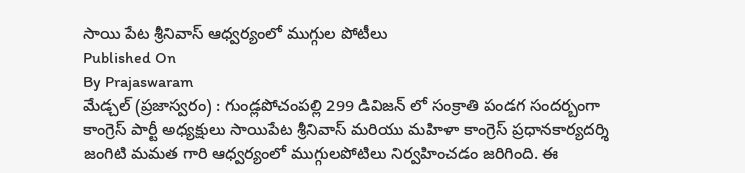సాయి పేట శ్రీనివాస్ ఆధ్వర్యంలో ముగ్గుల పోటీలు
Published On
By Prajaswaram
మేడ్చల్ (ప్రజాస్వరం) : గుండ్లపోచంపల్లి 299 డివిజన్ లో సంక్రాతి పండగ సందర్బంగా కాంగ్రెస్ పార్టీ అధ్యక్షులు సాయిపేట శ్రీనివాస్ మరియు మహిళా కాంగ్రెస్ ప్రధానకార్యదర్శి జంగిటి మమత గారి ఆధ్వర్యంలో ముగ్గులపోటిలు నిర్వహించడం జరిగింది. ఈ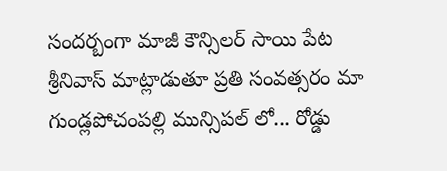సందర్బంగా మాజీ కౌన్సిలర్ సాయి పేట శ్రీనివాస్ మాట్లాడుతూ ప్రతి సంవత్సరం మా గుండ్లపోచంపల్లి మున్సిపల్ లో... రోడ్డు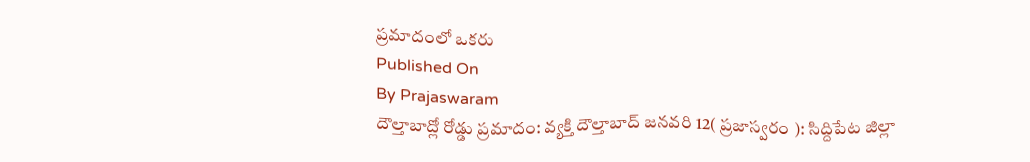ప్రమాదంలో ఒకరు
Published On
By Prajaswaram
దౌల్తాబాద్లో రోడ్డు ప్రమాదం: వ్యక్తి దౌల్తాబాద్ జనవరి 12( ప్రజాస్వరం ): సిద్దిపేట జిల్లా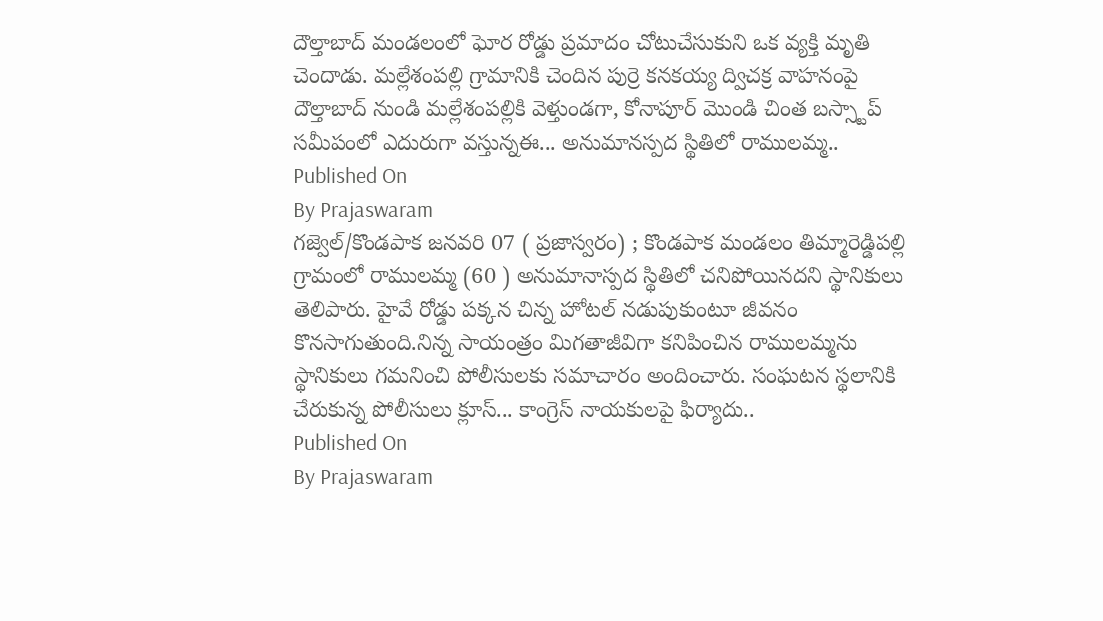దౌల్తాబాద్ మండలంలో ఘోర రోడ్డు ప్రమాదం చోటుచేసుకుని ఒక వ్యక్తి మృతి చెందాడు. మల్లేశంపల్లి గ్రామానికి చెందిన పుర్రె కనకయ్య ద్విచక్ర వాహనంపై దౌల్తాబాద్ నుండి మల్లేశంపల్లికి వెళ్తుండగా, కోనాపూర్ మొండి చింత బస్స్టాప్ సమీపంలో ఎదురుగా వస్తున్నఈ... అనుమానస్పద స్థితిలో రాములమ్మ..
Published On
By Prajaswaram
గజ్వెల్/కొండపాక జనవరి 07 ( ప్రజాస్వరం) ; కొండపాక మండలం తిమ్మారెడ్డిపల్లి గ్రామంలో రాములమ్మ (60 ) అనుమానాస్పద స్థితిలో చనిపోయినదని స్థానికులు తెలిపారు. హైవే రోడ్డు పక్కన చిన్న హోటల్ నడుపుకుంటూ జీవనం కొనసాగుతుంది.నిన్న సాయంత్రం మిగతాజీవిగా కనిపించిన రాములమ్మను స్థానికులు గమనించి పోలీసులకు సమాచారం అందించారు. సంఘటన స్థలానికి చేరుకున్న పోలీసులు క్లూస్... కాంగ్రెస్ నాయకులపై ఫిర్యాదు..
Published On
By Prajaswaram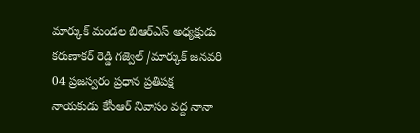మార్కుక్ మండల బిఆర్ఎస్ అధ్యక్షుడు కరుణాకర్ రెడ్డి గజ్వెల్ /మార్కుక్ జనవరి 04 ప్రజస్వరం ప్రధాన ప్రతిపక్ష నాయకుడు కేసీఆర్ నివాసం వద్ద నానా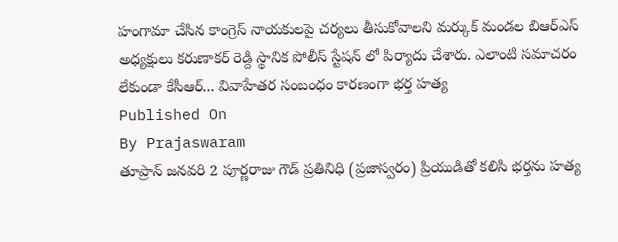హంగామా చేసిన కాంగ్రెస్ నాయకులపై చర్యలు తీసుకోవాలని మర్కుక్ మండల బిఆర్ఎస్ అధ్యక్షులు కరుణాకర్ రెడ్ది స్థానిక పోలీస్ స్టేషన్ లో పిర్యాదు చేశారు. ఎలాంటి సమాచరం లేకుండా కేసీఆర్... వివాహేతర సంబంధం కారణంగా భర్త హత్య
Published On
By Prajaswaram
తూప్రాన్ జనవరి 2 పూర్ణరాజు గౌడ్ ప్రతినిధి (ప్రజాస్వరం) ప్రియుడితో కలిసి భర్తను హత్య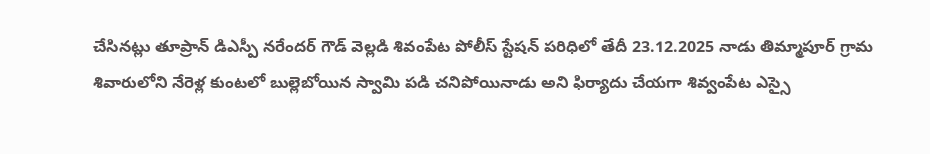చేసినట్లు తూప్రాన్ డిఎస్పీ నరేందర్ గౌడ్ వెల్లడి శివంపేట పోలీస్ స్టేషన్ పరిధిలో తేదీ 23.12.2025 నాడు తిమ్మాపూర్ గ్రామ శివారులోని నేరెళ్ల కుంటలో బుల్లెబోయిన స్వామి పడి చనిపోయినాడు అని ఫిర్యాదు చేయగా శివ్వంపేట ఎస్సై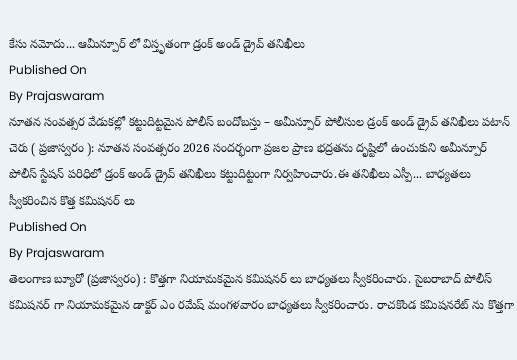కేసు నమోదు... ఆమీన్పూర్ లో విస్తృతంగా డ్రంక్ అండ్ డ్రైవ్ తనిఖీలు
Published On
By Prajaswaram
నూతన సంవత్సర వేడుకల్లో కట్టుదిట్టమైన పోలీస్ బందోబస్తు – అమీన్పూర్ పోలీసుల డ్రంక్ అండ్ డ్రైవ్ తనిఖీలు పటాన్ చెరు ( ప్రజాస్వరం ): నూతన సంవత్సరం 2026 సందర్భంగా ప్రజల ప్రాణ భద్రతను దృష్టిలో ఉంచుకుని అమీన్పూర్ పోలీస్ స్టేషన్ పరిధిలో డ్రంక్ అండ్ డ్రైవ్ తనిఖీలు కట్టుదిట్టంగా నిర్వహించారు.ఈ తనిఖీలు ఎస్పీ... బాధ్యతలు స్వీకరించిన కొత్త కమిషనర్ లు
Published On
By Prajaswaram
తెలంగాణ బ్యూరో (ప్రజాస్వరం) : కొత్తగా నియామకమైన కమిషనర్ లు బాధ్యతలు స్వీకరించారు. సైబరాబాద్ పోలీస్ కమిషనర్ గా నియామకమైన డాక్టర్ ఎం రమేష్ మంగళవారం బాధ్యతలు స్వీకరించారు. రాచకొండ కమిషనరేట్ ను కొత్తగా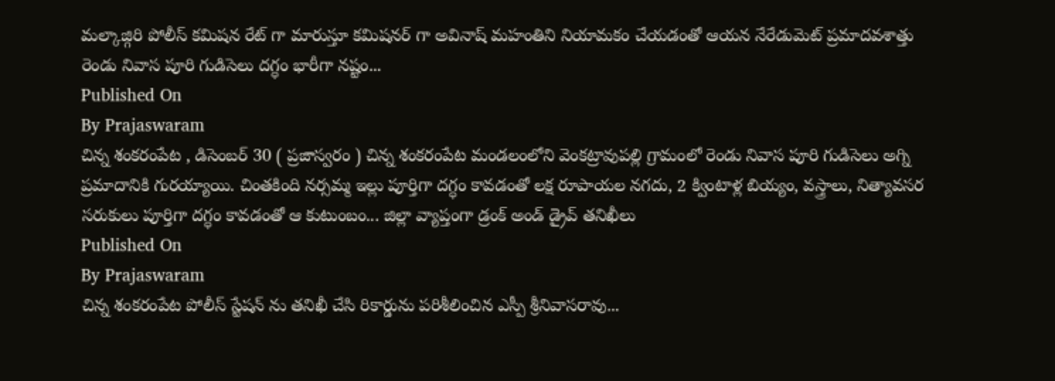మల్కాజ్గిరి పోలీస్ కమిషన రేట్ గా మారుస్తూ కమిషనర్ గా అవినాష్ మహంతిని నియామకం చేయడంతో ఆయన నేరేడుమెట్ ప్రమాదవశాత్తు రెండు నివాస పూరి గుడిసెలు దగ్ధం భారీగా నష్టం...
Published On
By Prajaswaram
చిన్న శంకరంపేట , డిసెంబర్ 30 ( ప్రజాస్వరం ) చిన్న శంకరంపేట మండలంలోని వెంకట్రావుపల్లి గ్రామంలో రెండు నివాస పూరి గుడిసెలు అగ్ని ప్రమాదానికి గురయ్యాయి. చింతకింది నర్సమ్మ ఇల్లు పూర్తిగా దగ్ధం కావడంతో లక్ష రూపాయల నగదు, 2 క్వింటాళ్ల బియ్యం, వస్త్రాలు, నిత్యావసర సరుకులు పూర్తిగా దగ్ధం కావడంతో ఆ కుటుంబం... జిల్లా వ్యాప్తంగా డ్రంక్ అండ్ డ్రైవ్ తనిఖీలు
Published On
By Prajaswaram
చిన్న శంకరంపేట పోలీస్ స్టేషన్ ను తనిఖీ చేసి రికార్డును పరిశీలించిన ఎస్పీ శ్రీనివాసరావు...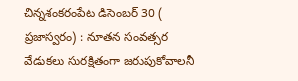చిన్నశంకరంపేట డిసెంబర్ 30 ( ప్రజాస్వరం) : నూతన సంవత్సర వేడుకలు సురక్షితంగా జరుపుకోవాలనీ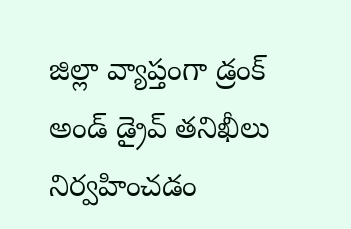జిల్లా వ్యాప్తంగా డ్రంక్ అండ్ డ్రైవ్ తనిఖీలు నిర్వహించడం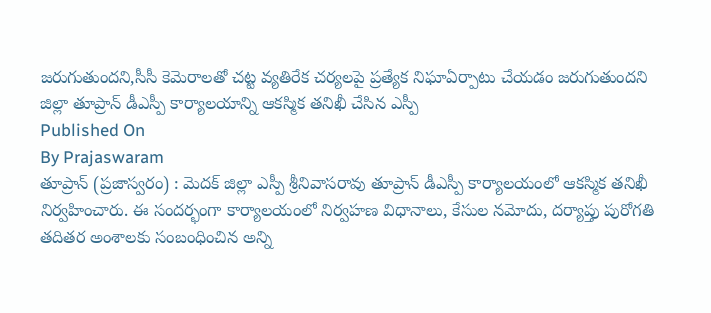జరుగుతుందని,సీసీ కెమెరాలతో చట్ట వ్యతిరేక చర్యలపై ప్రత్యేక నిఘాఏర్పాటు చేయడం జరుగుతుందని జిల్లా తూప్రాన్ డీఎస్పీ కార్యాలయాన్ని ఆకస్మిక తనిఖీ చేసిన ఎస్పీ
Published On
By Prajaswaram
తూప్రాన్ (ప్రజాస్వరం) : మెదక్ జిల్లా ఎస్పీ శ్రీనివాసరావు తూప్రాన్ డీఎస్పీ కార్యాలయంలో ఆకస్మిక తనిఖీ నిర్వహించారు. ఈ సందర్భంగా కార్యాలయంలో నిర్వహణ విధానాలు, కేసుల నమోదు, దర్యాప్తు పురోగతి తదితర అంశాలకు సంబంధించిన అన్ని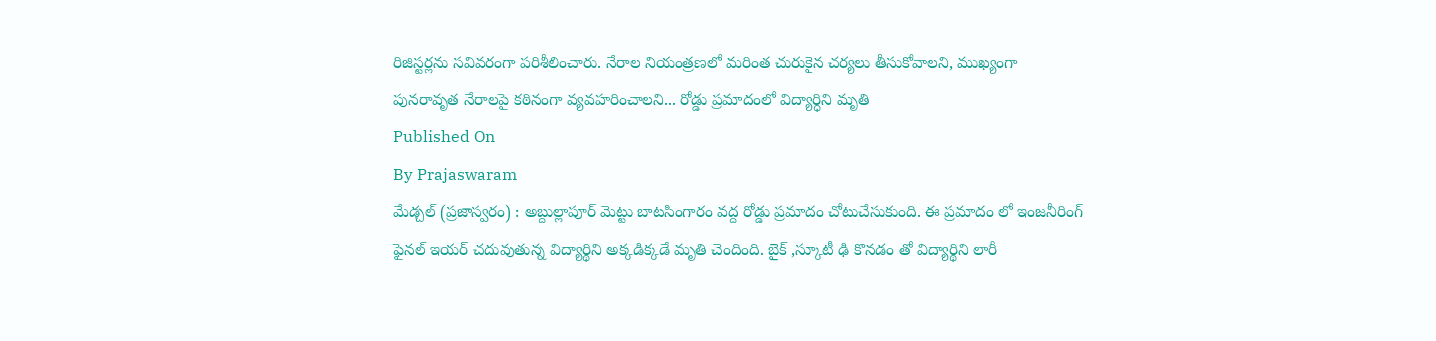రిజిస్టర్లను సవివరంగా పరిశీలించారు. నేరాల నియంత్రణలో మరింత చురుకైన చర్యలు తీసుకోవాలని, ముఖ్యంగా పునరావృత నేరాలపై కఠినంగా వ్యవహరించాలని... రోడ్డు ప్రమాదంలో విద్యార్ధిని మృతి
Published On
By Prajaswaram
మేడ్చల్ (ప్రజాస్వరం) : అబ్దుల్లాపూర్ మెట్టు బాటసింగారం వద్ద రోడ్డు ప్రమాదం చోటుచేసుకుంది. ఈ ప్రమాదం లో ఇంజనీరింగ్ ఫైనల్ ఇయర్ చదువుతున్న విద్యార్థిని అక్కడిక్కడే మృతి చెందింది. బైక్ ,స్కూటీ ఢి కొనడం తో విద్యార్థిని లారీ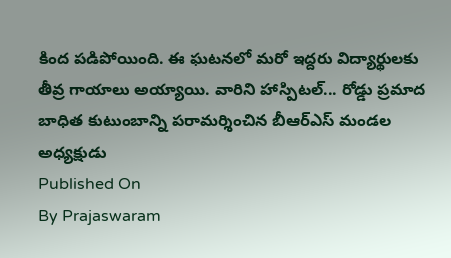కింద పడిపోయింది. ఈ ఘటనలో మరో ఇద్దరు విద్యార్థులకు తీవ్ర గాయాలు అయ్యాయి. వారిని హాస్పిటల్... రోడ్డు ప్రమాద బాధిత కుటుంబాన్ని పరామర్శించిన బీఆర్ఎస్ మండల అధ్యక్షుడు
Published On
By Prajaswaram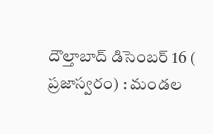దౌల్తాబాద్ డిసెంబర్ 16 ( ప్రజాస్వరం) : మండల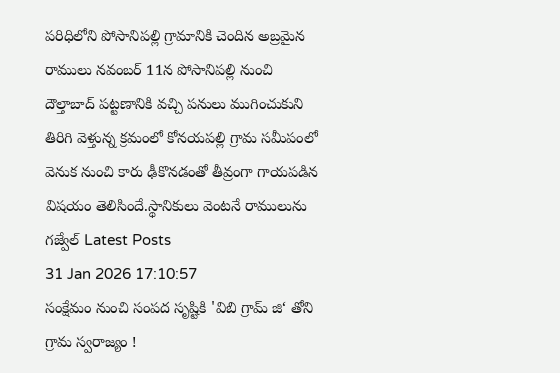పరిధిలోని పోసానిపల్లి గ్రామానికి చెందిన అబ్రమైన రాములు నవంబర్ 11న పోసానిపల్లి నుంచి దౌల్తాబాద్ పట్టణానికి వచ్చి పనులు ముగించుకుని తిరిగి వెళ్తున్న క్రమంలో కోనయపల్లి గ్రామ సమీపంలో వెనుక నుంచి కారు ఢీకొనడంతో తీవ్రంగా గాయపడిన విషయం తెలిసిందే.స్థానికులు వెంటనే రాములును గజ్వేల్ Latest Posts
31 Jan 2026 17:10:57
సంక్షేమం నుంచి సంపద సృష్టికి 'విబి గ్రామ్ జి‘ తోని గ్రామ స్వరాజ్యం !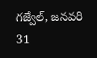గజ్వేల్, జనవరి 31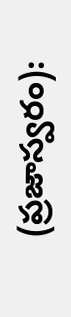(ప్రజాస్వరం):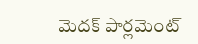మెదక్ పార్లమెంట్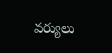వర్యులు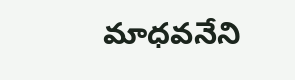మాధవనేని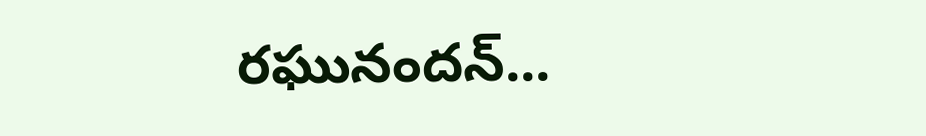రఘునందన్...